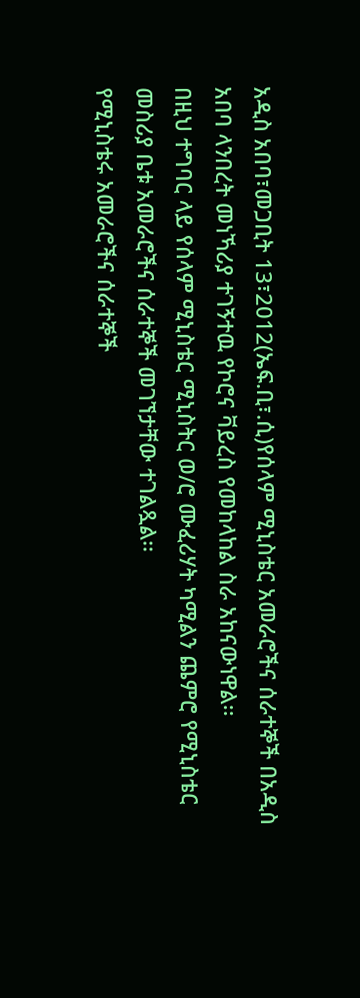አዲስ አበባ፣መጋቢት 13፣2012(ኤፍ.ቢ፣.ሲ)የሰላም ሚኒስቴር አመራሮችና ሰራተኞች በአዲስ አበባ ላንበረት መነኻሪያ ተገኝተዉ የኮሮና ቫይረስ የመከላከል ስራ አከናውነዋል፡፡
በዚህ ተግባር ላይ የሰላም ሚኒስቴር ሚኒስትር ወ/ሮ ሙፈሪሃት ካሚልን ጨምሮ የሚኒስቴር መስሪያ ቤቱ አመራሮችና ሰራተኞች መገኘታቸው ተገልጿል፡፡
የሚኒስቴሩ አመራሮችና ሰራተኞች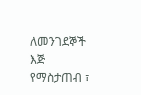ለመንገደኞች እጅ የማስታጠብ ፣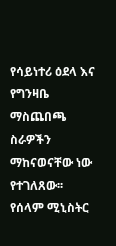የሳይነተሪ ዕደላ እና የግንዛቤ ማስጨበጫ ስራዎችን ማከናወናቸው ነው የተገለጸው፡፡
የሰላም ሚኒስትር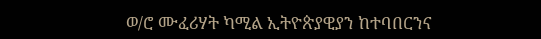ወ/ሮ ሙፈሪሃት ካሚል ኢትዮጵያዊያን ከተባበርንና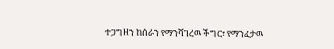ተጋግዘን ከሰራን የማንሻገረዉ ችግር፣ የማንፈታዉ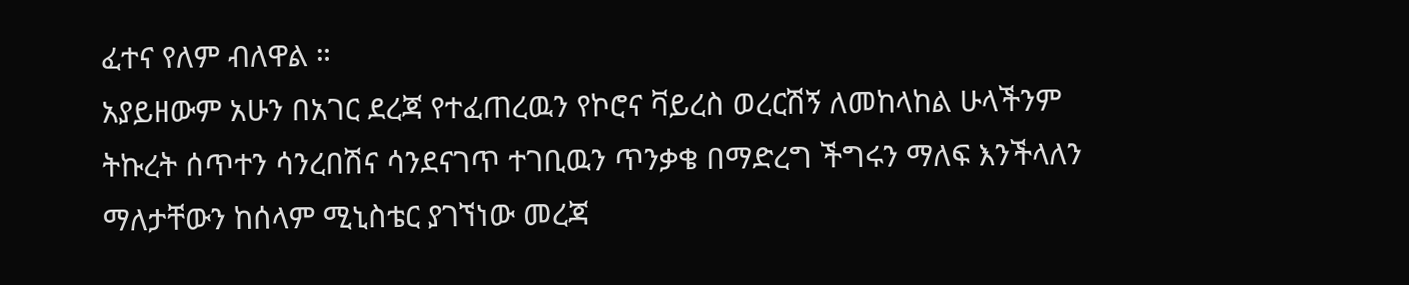ፈተና የለም ብለዋል ።
አያይዘውም አሁን በአገር ደረጃ የተፈጠረዉን የኮሮና ቫይረስ ወረርሽኝ ለመከላከል ሁላችንም ትኩረት ሰጥተን ሳንረበሽና ሳንደናገጥ ተገቢዉን ጥንቃቄ በማድረግ ችግሩን ማለፍ እንችላለን ማለታቸውን ከሰላም ሚኒስቴር ያገኘነው መረጃ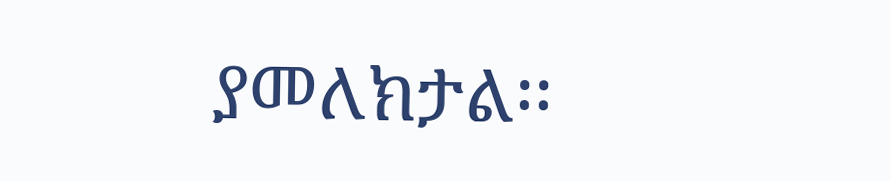ያመለክታል፡፡